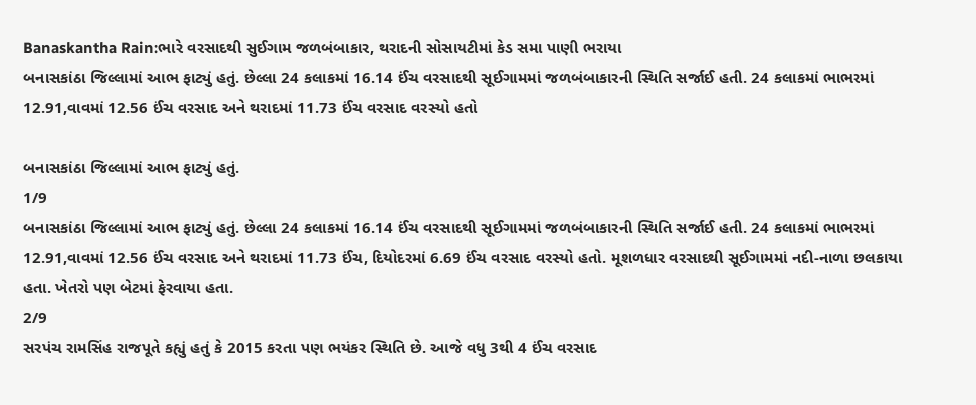Banaskantha Rain:ભારે વરસાદથી સુઈગામ જળબંબાકાર, થરાદની સોસાયટીમાં કેડ સમા પાણી ભરાયા
બનાસકાંઠા જિલ્લામાં આભ ફાટ્યું હતું. છેલ્લા 24 કલાકમાં 16.14 ઈંચ વરસાદથી સૂઈગામમાં જળબંબાકારની સ્થિતિ સર્જાઈ હતી. 24 કલાકમાં ભાભરમાં 12.91,વાવમાં 12.56 ઈંચ વરસાદ અને થરાદમાં 11.73 ઈંચ વરસાદ વરસ્યો હતો

બનાસકાંઠા જિલ્લામાં આભ ફાટ્યું હતું.
1/9
બનાસકાંઠા જિલ્લામાં આભ ફાટ્યું હતું. છેલ્લા 24 કલાકમાં 16.14 ઈંચ વરસાદથી સૂઈગામમાં જળબંબાકારની સ્થિતિ સર્જાઈ હતી. 24 કલાકમાં ભાભરમાં 12.91,વાવમાં 12.56 ઈંચ વરસાદ અને થરાદમાં 11.73 ઈંચ, દિયોદરમાં 6.69 ઈંચ વરસાદ વરસ્યો હતો. મૂશળધાર વરસાદથી સૂઈગામમાં નદી-નાળા છલકાયા હતા. ખેતરો પણ બેટમાં ફેરવાયા હતા.
2/9
સરપંચ રામસિંહ રાજપૂતે કહ્યું હતું કે 2015 કરતા પણ ભયંકર સ્થિતિ છે. આજે વધુ 3થી 4 ઈંચ વરસાદ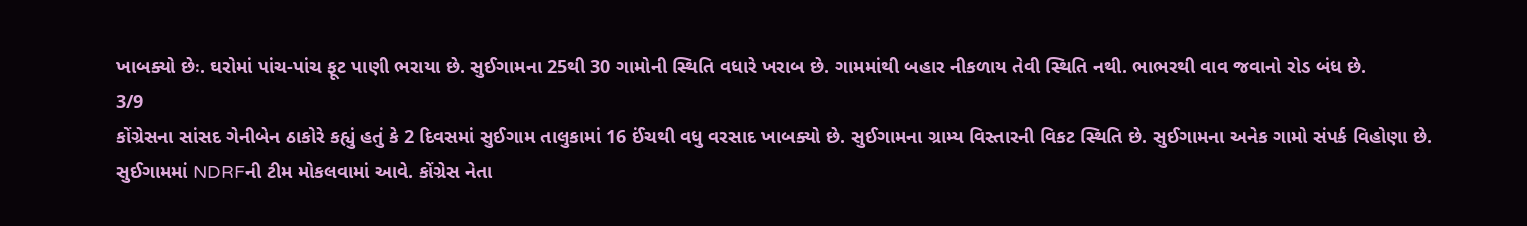ખાબક્યો છેઃ. ઘરોમાં પાંચ-પાંચ ફૂટ પાણી ભરાયા છે. સુઈગામના 25થી 30 ગામોની સ્થિતિ વધારે ખરાબ છે. ગામમાંથી બહાર નીકળાય તેવી સ્થિતિ નથી. ભાભરથી વાવ જવાનો રોડ બંધ છે.
3/9
કોંગ્રેસના સાંસદ ગેનીબેન ઠાકોરે કહ્યું હતું કે 2 દિવસમાં સુઈગામ તાલુકામાં 16 ઈંચથી વધુ વરસાદ ખાબક્યો છે. સુઈગામના ગ્રામ્ય વિસ્તારની વિકટ સ્થિતિ છે. સુઈગામના અનેક ગામો સંપર્ક વિહોણા છે. સુઈગામમાં NDRFની ટીમ મોકલવામાં આવે. કોંગ્રેસ નેતા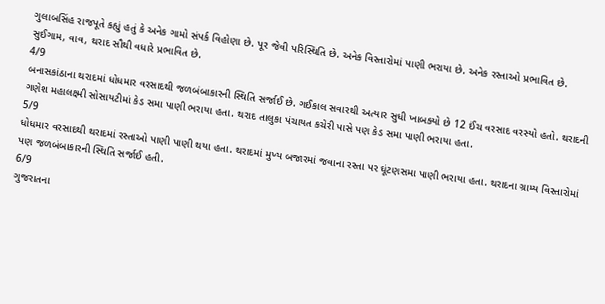ગુલાબસિંહ રાજપૂતે કહ્યું હતું કે અનેક ગામો સંપર્ક વિહોણા છે. પૂર જેવી પરિસ્થિતિ છે. અનેક વિસ્તારોમાં પાણી ભરાયા છે. અનેક રસ્તાઓ પ્રભાવિત છે. સુઈગામ, વાવ, થરાદ સૌથી વધારે પ્રભાવિત છે.
4/9
બનાસકાંઠાના થરાદમાં ધોધમાર વરસાદથી જળબંબાકારની સ્થિતિ સર્જાઈ છે. ગઈકાલ સવારથી અત્યાર સુધી ખાબક્યો છે 12 ઈંચ વરસાદ વરસ્યો હતો. થરાદની ગણેશ મહાલક્ષ્મી સોસાયટીમાં કેડ સમા પાણી ભરાયા હતા. થરાદ તાલુકા પંચાયત કચેરી પાસે પણ કેડ સમા પાણી ભરાયા હતા.
5/9
ધોધમાર વરસાદથી થરાદમાં રસ્તાઓ પાણી પાણી થયા હતા. થરાદમાં મુખ્ય બજારમાં જવાના રસ્તા પર ઘૂંટણસમા પાણી ભરાયા હતા. થરાદના ગ્રામ્ય વિસ્તારોમાં પણ જળબંબાકારની સ્થિતિ સર્જાઈ હતી.
6/9
ગુજરાતના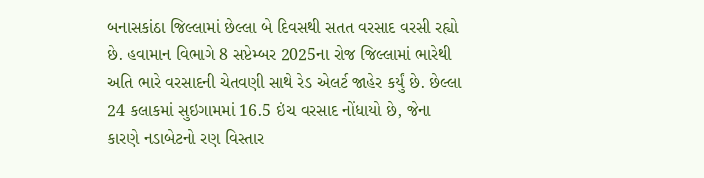બનાસકાંઠા જિલ્લામાં છેલ્લા બે દિવસથી સતત વરસાદ વરસી રહ્યો છે. હવામાન વિભાગે 8 સપ્ટેમ્બર 2025ના રોજ જિલ્લામાં ભારેથી અતિ ભારે વરસાદની ચેતવણી સાથે રેડ એલર્ટ જાહેર કર્યું છે. છેલ્લા 24 કલાકમાં સુઇગામમાં 16.5 ઇંચ વરસાદ નોંધાયો છે, જેના કારણે નડાબેટનો રણ વિસ્તાર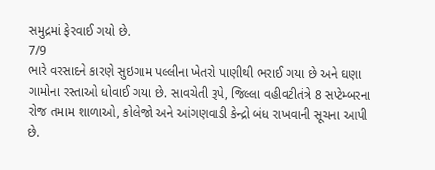સમુદ્રમાં ફેરવાઈ ગયો છે.
7/9
ભારે વરસાદને કારણે સુઇગામ પલ્લીના ખેતરો પાણીથી ભરાઈ ગયા છે અને ઘણા ગામોના રસ્તાઓ ધોવાઈ ગયા છે. સાવચેતી રૂપે, જિલ્લા વહીવટીતંત્રે 8 સપ્ટેમ્બરના રોજ તમામ શાળાઓ, કોલેજો અને આંગણવાડી કેન્દ્રો બંધ રાખવાની સૂચના આપી છે.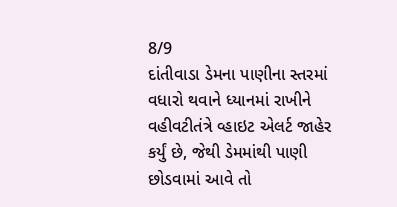8/9
દાંતીવાડા ડેમના પાણીના સ્તરમાં વધારો થવાને ધ્યાનમાં રાખીને વહીવટીતંત્રે વ્હાઇટ એલર્ટ જાહેર કર્યું છે, જેથી ડેમમાંથી પાણી છોડવામાં આવે તો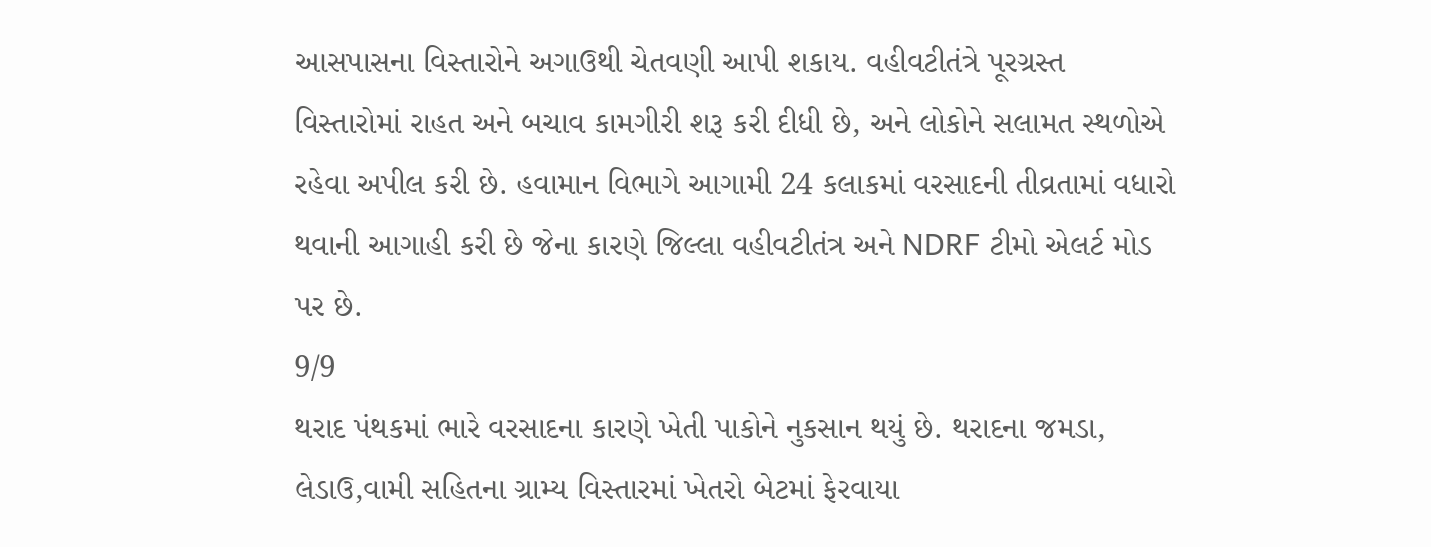આસપાસના વિસ્તારોને અગાઉથી ચેતવણી આપી શકાય. વહીવટીતંત્રે પૂરગ્રસ્ત વિસ્તારોમાં રાહત અને બચાવ કામગીરી શરૂ કરી દીધી છે, અને લોકોને સલામત સ્થળોએ રહેવા અપીલ કરી છે. હવામાન વિભાગે આગામી 24 કલાકમાં વરસાદની તીવ્રતામાં વધારો થવાની આગાહી કરી છે જેના કારણે જિલ્લા વહીવટીતંત્ર અને NDRF ટીમો એલર્ટ મોડ પર છે.
9/9
થરાદ પંથકમાં ભારે વરસાદના કારણે ખેતી પાકોને નુકસાન થયું છે. થરાદના જમડા, લેડાઉ,વામી સહિતના ગ્રામ્ય વિસ્તારમાં ખેતરો બેટમાં ફેરવાયા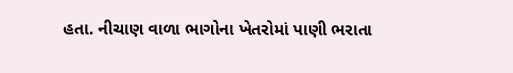હતા. નીચાણ વાળા ભાગોના ખેતરોમાં પાણી ભરાતા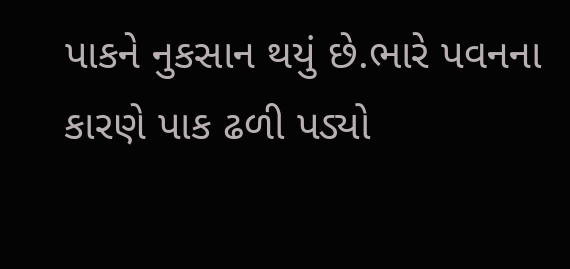પાકને નુકસાન થયું છે.ભારે પવનના કારણે પાક ઢળી પડ્યો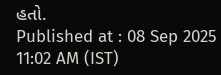હતો.
Published at : 08 Sep 2025 11:02 AM (IST)